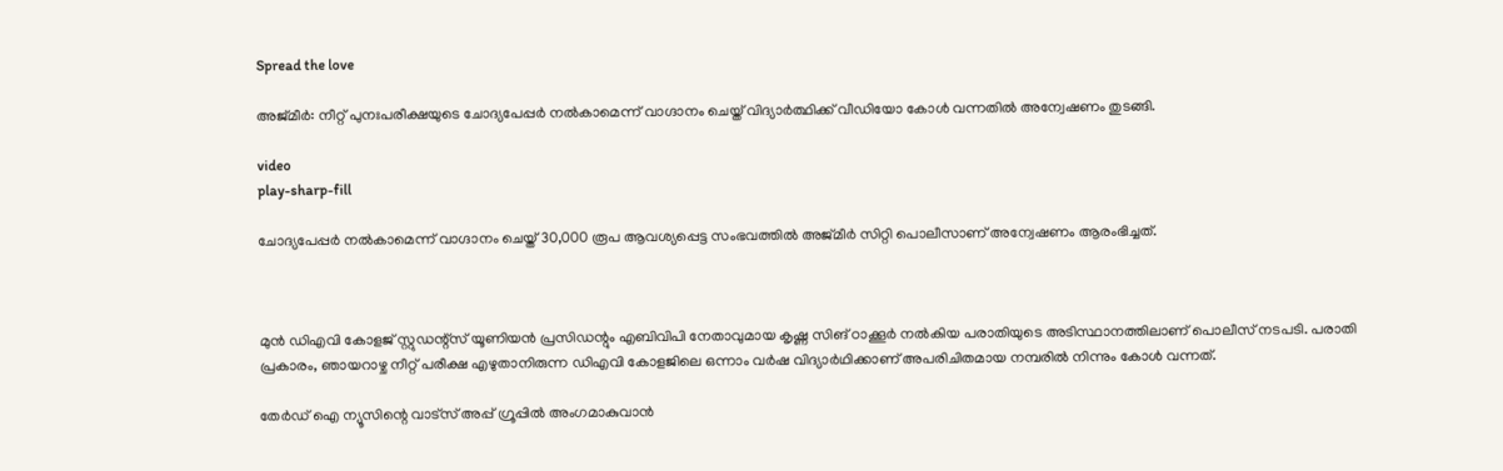Spread the love

അജ്മീർ: നീറ്റ് പുനഃപരീക്ഷയുടെ ചോദ്യപേപ്പർ നല്‍കാമെന്ന് വാഗ്ദാനം ചെയ്ത് വിദ്യാർത്ഥിക്ക് വീഡിയോ കോള്‍ വന്നതില്‍ അന്വേഷണം തുടങ്ങി.

video
play-sharp-fill

ചോദ്യപേപ്പർ നല്‍കാമെന്ന് വാഗ്ദാനം ചെയ്ത് 30,000 രൂപ ആവശ്യപ്പെട്ട സംഭവത്തില്‍ അജ്മീർ സിറ്റി പൊലീസാണ് അന്വേഷണം ആരംഭിച്ചത്.



മുൻ ഡിഎവി കോളജ് സ്റ്റുഡന്റ്‌സ് യൂണിയൻ പ്രസിഡന്റും എബിവിപി നേതാവുമായ കൃഷ്ണ സിങ് ഠാക്കൂർ നല്‍കിയ പരാതിയുടെ അടിസ്ഥാനത്തിലാണ് പൊലീസ് നടപടി. പരാതി പ്രകാരം, ഞായറാഴ്ച നീറ്റ് പരീക്ഷ എഴുതാനിരുന്ന ഡിഎവി കോളജിലെ ഒന്നാം വർഷ വിദ്യാർഥിക്കാണ് അപരിചിതമായ നമ്പരില്‍ നിന്നും കോള്‍ വന്നത്.

തേർഡ് ഐ ന്യൂസിന്റെ വാട്സ് അപ്പ് ഗ്രൂപ്പിൽ അംഗമാകുവാൻ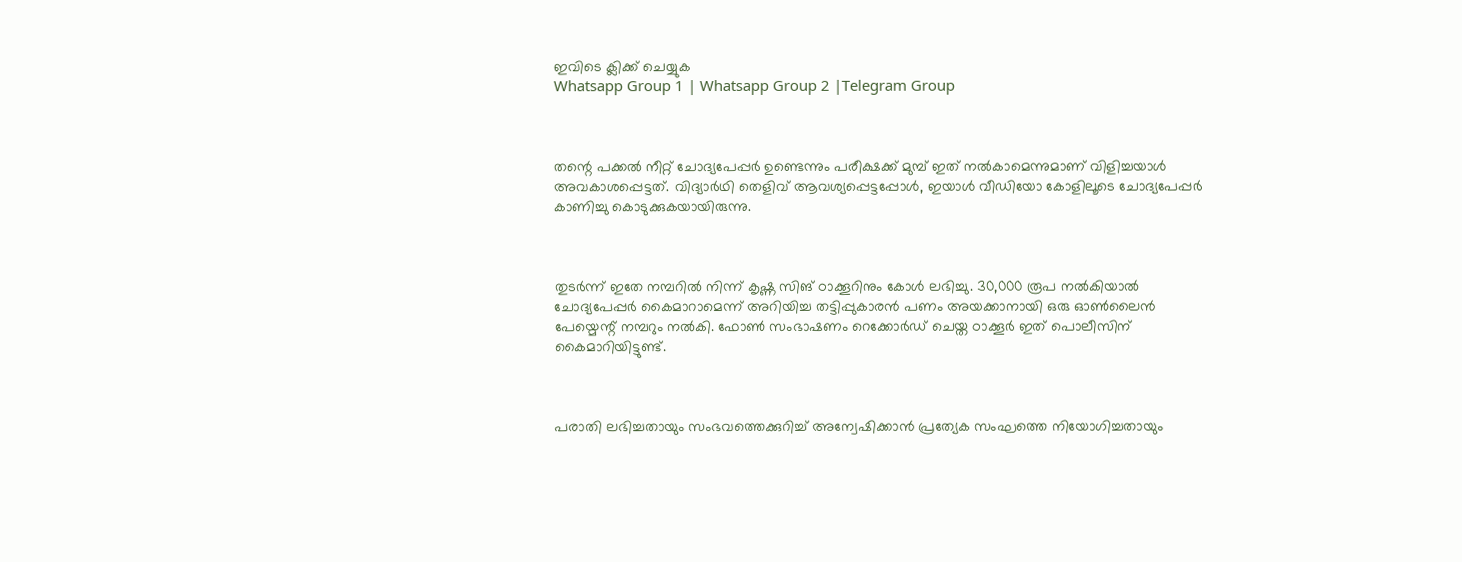ഇവിടെ ക്ലിക്ക് ചെയ്യുക
Whatsapp Group 1 | Whatsapp Group 2 |Telegram Group



തന്റെ പക്കല്‍ നീറ്റ് ചോദ്യപേപ്പർ ഉണ്ടെന്നും പരീക്ഷക്ക് മുമ്പ് ഇത് നല്‍കാമെന്നുമാണ് വിളിച്ചയാള്‍ അവകാശപ്പെട്ടത്. വിദ്യാർഥി തെളിവ് ആവശ്യപ്പെട്ടപ്പോള്‍, ഇയാള്‍ വീഡിയോ കോളിലൂടെ ചോദ്യപേപ്പർ കാണിച്ചു കൊടുക്കുകയായിരുന്നു.



തുടർന്ന് ഇതേ നമ്പറില്‍ നിന്ന് കൃഷ്ണ സിങ് ഠാക്കൂറിനും കോള്‍ ലഭിച്ചു. 30,000 രൂപ നല്‍കിയാല്‍ ചോദ്യപേപ്പർ കൈമാറാമെന്ന് അറിയിച്ച തട്ടിപ്പുകാരൻ പണം അയക്കാനായി ഒരു ഓണ്‍ലൈൻ പേയ്മെന്റ് നമ്പറും നല്‍കി. ഫോണ്‍ സംഭാഷണം റെക്കോർഡ് ചെയ്ത ഠാക്കൂർ ഇത് പൊലീസിന് കൈമാറിയിട്ടുണ്ട്.



പരാതി ലഭിച്ചതായും സംഭവത്തെക്കുറിച്ച്‌ അന്വേഷിക്കാൻ പ്രത്യേക സംഘത്തെ നിയോഗിച്ചതായും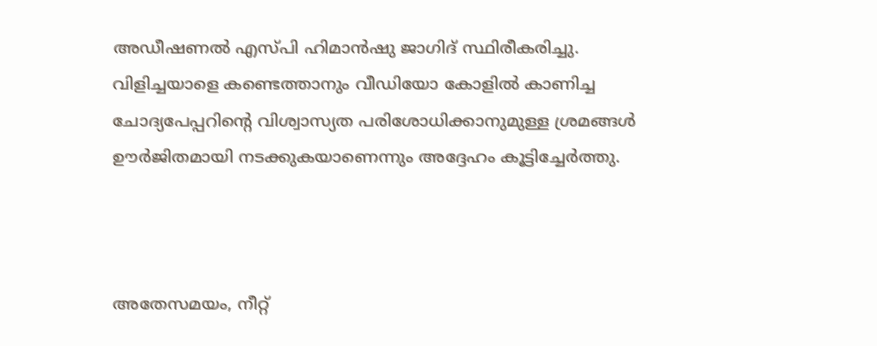അഡീഷണല്‍ എസ്പി ഹിമാൻഷു ജാഗിദ് സ്ഥിരീകരിച്ചു. വിളിച്ചയാളെ കണ്ടെത്താനും വീഡിയോ കോളില്‍ കാണിച്ച ചോദ്യപേപ്പറിന്റെ വിശ്വാസ്യത പരിശോധിക്കാനുമുള്ള ശ്രമങ്ങള്‍ ഊർജിതമായി നടക്കുകയാണെന്നും അദ്ദേഹം കൂട്ടിച്ചേർത്തു.



അതേസമയം, നീറ്റ്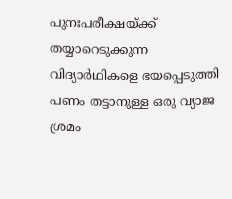പുനഃപരീക്ഷയ്ക്ക് തയ്യാറെടുക്കുന്ന വിദ്യാർഥികളെ ഭയപ്പെടുത്തി പണം തട്ടാനുള്ള ഒരു വ്യാജ ശ്രമം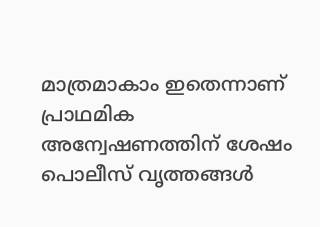മാത്രമാകാം ഇതെന്നാണ് പ്രാഥമിക അന്വേഷണത്തിന് ശേഷം പൊലീസ് വൃത്തങ്ങള്‍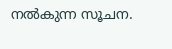നല്‍കുന്ന സൂചന.